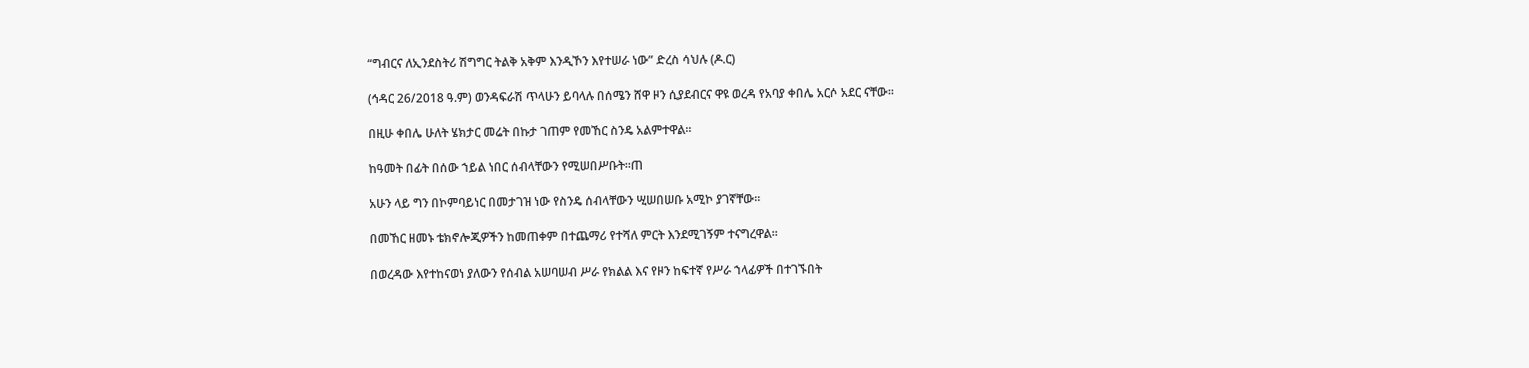“ግብርና ለኢንደስትሪ ሽግግር ትልቅ አቅም እንዲኾን እየተሠራ ነው” ድረስ ሳህሉ (ዶ.ር)

(ኅዳር 26/2018 ዓ.ም) ወንዳፍራሽ ጥላሁን ይባላሉ በሰሜን ሸዋ ዞን ሲያደብርና ዋዩ ወረዳ የአባያ ቀበሌ አርሶ አደር ናቸው፡፡

በዚሁ ቀበሌ ሁለት ሄክታር መሬት በኩታ ገጠም የመኸር ስንዴ አልምተዋል፡፡

ከዓመት በፊት በሰው ኀይል ነበር ሰብላቸውን የሚሠበሥቡት።ጠ

አሁን ላይ ግን በኮምባይነር በመታገዝ ነው የስንዴ ሰብላቸውን ሢሠበሠቡ አሚኮ ያገኛቸው፡፡

በመኸር ዘመኑ ቴክኖሎጂዎችን ከመጠቀም በተጨማሪ የተሻለ ምርት እንደሚገኝም ተናግረዋል፡፡

በወረዳው እየተከናወነ ያለውን የሰብል አሠባሠብ ሥራ የክልል እና የዞን ከፍተኛ የሥራ ኀላፊዎች በተገኙበት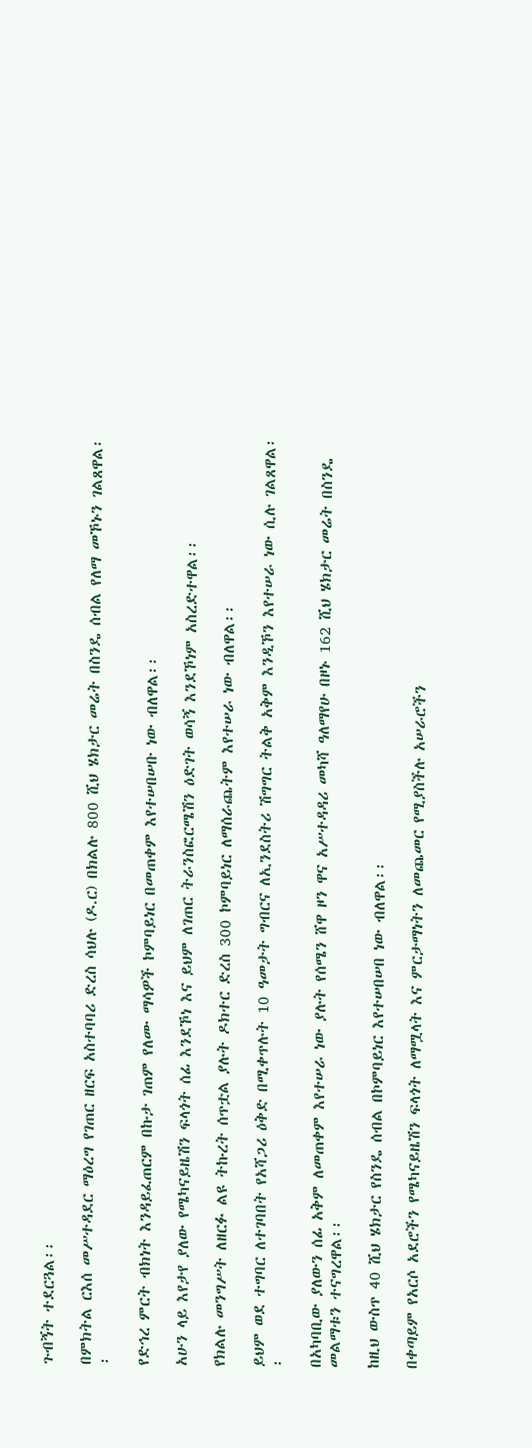ጉብኝት ተደርጓል፡፡

በምክትል ርእሰ መሥተዳደር ማዕረግ የገጠር ዘርፍ አስተባባሪ ድረስ ሳህሉ (ዶ.ር) በክልሉ 800 ሺህ ሄክታር መሬት በስንዴ ሰብል የለማ መኾኑን ገልጸዋል፡፡

የድኅረ ምርት ብክነት እንዳይፈጠርም በኩታ ገጠም የለሙ ማሳዎች ኮምባይነር በመጠቀም እየተሠበሠቡ ነው ብለዋል፡፡

አሁን ላይ እየታየ ያለው የሜካናይዜሽን ፍላጎት ሰፊ እንደኾነ እና ይህም ለገጠር ትራንስፎርሜሽን ዕድገት ወሳኝ እንደኾነም አስረድተዋል፡፡

የክልሉ መንግሥት ለዘርፉ ልዩ ትኩረት ሰጥቷል ያሉት ዶክተር ድረስ 300 ኮምባይነር ለማሰራጨትም እየተሠራ ነው ብለዋል፡፡

ይህም ወደ ተግባር ለተገባበት የአሻጋሪ ዕቅድ በሚቀጥሉት 10 ዓመታት ግብርና ለኢንደስትሪ ሽግግር ትልቅ አቅም እንዲኾን እየተሠራ ነው ሲሉ ገልጸዋል፡፡

በአካባቢው ያለውን ሰፊ አቅም ለመጠቀም እየተሠራ ነው ያሉት የሰሜን ሸዋ ዞን ዋና አሥተዳዳሪ መካሻ ዓለማየሁ በዞኑ 162 ሺህ ሄክታር መሬት በስንዴ መልማቱን ተናግረዋል፡፡

ከዚህ ውስጥ 40 ሺህ ሄክታር የስንዴ ሰብል በኮምባይነር እየተሠበሠበ ነው ብለዋል፡፡

በቀጣይም የአርሶ አደሮችን የሜካናይዜሽን ፍላጎት ለማሟላት እና ምርታማነትን ለመጨመር የሚያስችሉ አሠራሮችን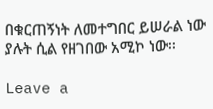በቁርጠኝነት ለመተግበር ይሠራል ነው ያሉት ሲል የዘገበው አሚኮ ነው፡፡

Leave a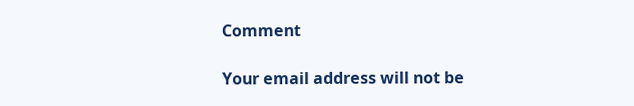Comment

Your email address will not be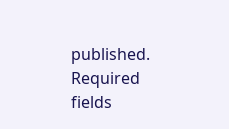published. Required fields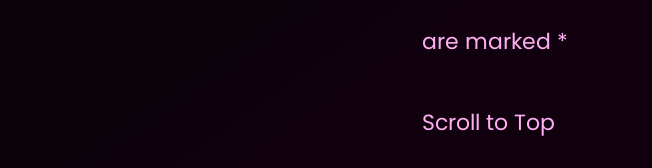are marked *

Scroll to Top